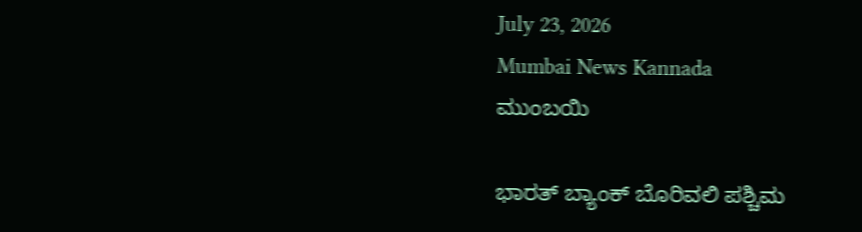July 23, 2026
Mumbai News Kannada
ಮುಂಬಯಿ

ಭಾರತ್ ಬ್ಯಾಂಕ್ ಬೊರಿವಲಿ ಪಶ್ಚಿಮ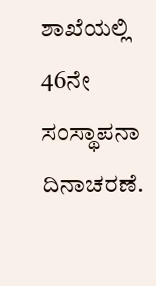ಶಾಖೆಯಲ್ಲಿ 46ನೇ ಸಂಸ್ಥಾಪನಾ ದಿನಾಚರಣೆ.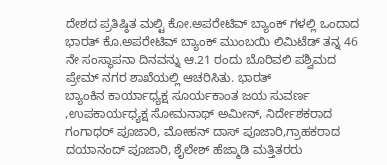ದೇಶದ ಪ್ರತಿಷ್ಠಿತ ಮಲ್ಟಿ ಕೋ.ಅಪರೇಟಿವ್ ಬ್ಯಾಂಕ್ ಗಳಲ್ಲಿ ಒಂದಾದ ಭಾರತ್ ಕೊ.ಅಪರೇಟಿವ್ ಬ್ಯಾಂಕ್ ಮುಂಬಯಿ ಲಿಮಿಟೆಡ್ ತನ್ನ 46 ನೇ ಸಂಸ್ಥಾಪನಾ ದಿನವನ್ನು ಆ.21 ರಂದು ಬೊರಿವಲಿ ಪಶ್ವಿಮದ ಪ್ರೇಮ್ ನಗರ ಶಾಖೆಯಲ್ಲಿ ಆಚರಿಸಿತು. ಭಾರತ್
ಬ್ಯಾಂಕಿನ ಕಾರ್ಯಾಧ್ಯಕ್ಷ ಸೂರ್ಯಕಾಂತ ಜಯ ಸುವರ್ಣ ,ಉಪಕಾರ್ಯಧ್ಯಕ್ಷ ಸೋಮನಾಥ್ ಅಮೀನ್, ನಿರ್ದೇಶಕರಾದ ಗಂಗಾಧರ್ ಪೂಜಾರಿ, ಮೋಹನ್ ದಾಸ್ ಪೂಜಾರಿ,ಗ್ರಾಹಕರಾದ ದಯಾನಂದ್ ಪೂಜಾರಿ, ಶೈಲೇಶ್ ಹೆಜ್ಮಾಡಿ ಮತ್ತಿತರರು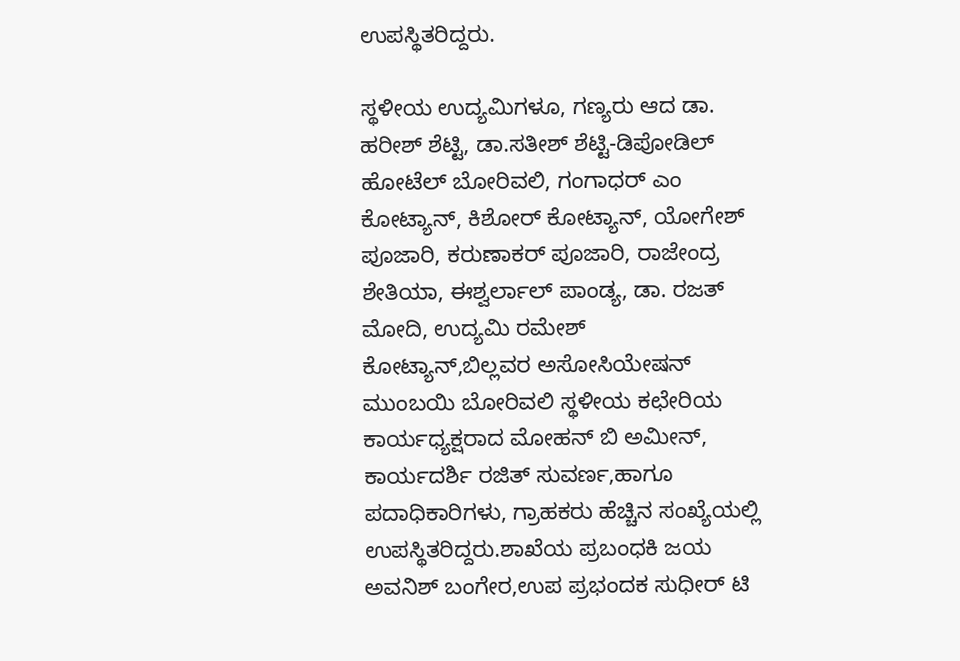ಉಪಸ್ಥಿತರಿದ್ದರು.

ಸ್ಥಳೀಯ ಉದ್ಯಮಿಗಳೂ, ಗಣ್ಯರು ಆದ ಡಾ. ಹರೀಶ್ ಶೆಟ್ಟಿ, ಡಾ.ಸತೀಶ್ ಶೆಟ್ಟಿ-ಡಿಪೋಡಿಲ್ ಹೋಟೆಲ್ ಬೋರಿವಲಿ, ಗಂಗಾಧರ್ ಎಂ ಕೋಟ್ಯಾನ್, ಕಿಶೋರ್ ಕೋಟ್ಯಾನ್, ಯೋಗೇಶ್ ಪೂಜಾರಿ, ಕರುಣಾಕರ್ ಪೂಜಾರಿ, ರಾಜೇಂದ್ರ ಶೇತಿಯಾ, ಈಶ್ವರ್ಲಾಲ್ ಪಾಂಡ್ಯ, ಡಾ. ರಜತ್ ಮೋದಿ, ಉದ್ಯಮಿ ರಮೇಶ್ ಕೋಟ್ಯಾನ್,ಬಿಲ್ಲವರ ಅಸೋಸಿಯೇಷನ್ ಮುಂಬಯಿ ಬೋರಿವಲಿ ಸ್ಥಳೀಯ ಕಛೇರಿಯ ಕಾರ್ಯಧ್ಯಕ್ಷರಾದ ಮೋಹನ್ ಬಿ ಅಮೀನ್, ಕಾರ್ಯದರ್ಶಿ ರಜಿತ್ ಸುವರ್ಣ,ಹಾಗೂ ಪದಾಧಿಕಾರಿಗಳು, ಗ್ರಾಹಕರು ಹೆಚ್ಚಿನ ಸಂಖ್ಯೆಯಲ್ಲಿ ಉಪಸ್ಥಿತರಿದ್ದರು.ಶಾಖೆಯ ಪ್ರಬಂಧಕಿ ಜಯ ಅವನಿಶ್ ಬಂಗೇರ,ಉಪ ಪ್ರಭಂದಕ ಸುಧೀರ್ ಟಿ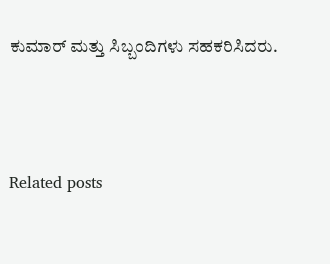ಕುಮಾರ್ ಮತ್ತು ಸಿಬ್ಬಂದಿಗಳು ಸಹಕರಿಸಿದರು.



Related posts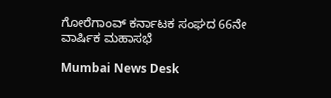ಗೋರೆಗಾಂವ್ ಕರ್ನಾಟಕ ಸಂಘದ 66ನೇ ವಾರ್ಷಿಕ ಮಹಾಸಭೆ

Mumbai News Desk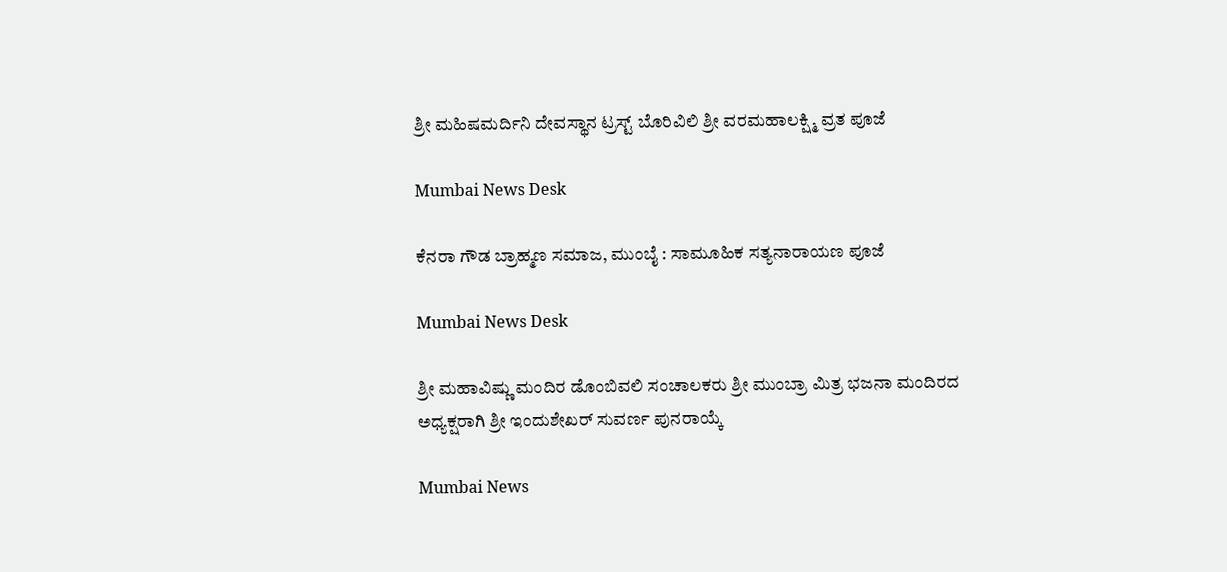ಶ್ರೀ ಮಹಿಷಮರ್ದಿನಿ ದೇವಸ್ಥಾನ ಟ್ರಸ್ಟ್ ಬೊರಿವಿಲಿ ಶ್ರೀ ವರಮಹಾಲಕ್ಷ್ಮಿ ವ್ರತ ಪೂಜೆ

Mumbai News Desk

ಕೆನರಾ ಗೌಡ ಬ್ರಾಹ್ಮಣ ಸಮಾಜ, ಮುಂಬೈ : ಸಾಮೂಹಿಕ ಸತ್ಯನಾರಾಯಣ ಪೂಜೆ

Mumbai News Desk

ಶ್ರೀ ಮಹಾವಿಷ್ಣು ಮಂದಿರ ಡೊಂಬಿವಲಿ ಸಂಚಾಲಕರು ಶ್ರೀ ಮುಂಬ್ರಾ ಮಿತ್ರ ಭಜನಾ ಮಂದಿರದ ಅಧ್ಯಕ್ಷರಾಗಿ ಶ್ರೀ ಇಂದುಶೇಖರ್ ಸುವರ್ಣ ಪುನರಾಯ್ಕೆ

Mumbai News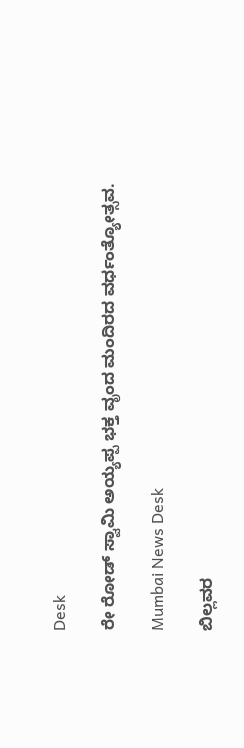Desk

ರೇ ರೋಡ್ ಸ್ವಾಮಿ ಅಯ್ಯಪ್ಪ ಭಕ್ತ ವೃಂದ ಮಂದಿರದ ವರ್ಧಂತ್ಯೋತ್ಸವ.

Mumbai News Desk

ಬಿಲ್ಲವರ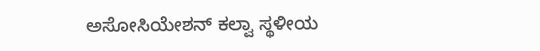ಅಸೋಸಿಯೇಶನ್ ಕಲ್ವಾ ಸ್ಥಳೀಯ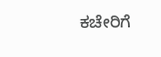ಕಚೇರಿಗೆ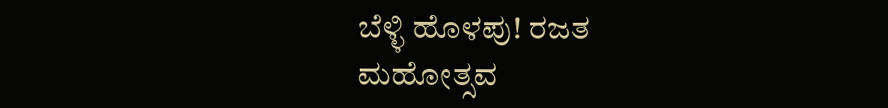ಬೆಳ್ಳಿ ಹೊಳಪು! ರಜತ ಮಹೋತ್ಸವ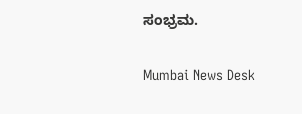ಸಂಭ್ರಮ.

Mumbai News Desk